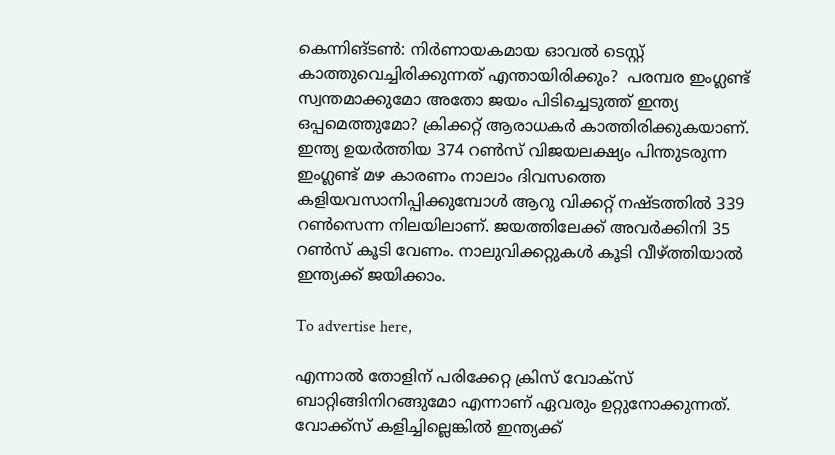കെന്നിങ്ടണ്‍: നിർണായകമായ ഓവൽ ടെസ്റ്റ് കാത്തുവെച്ചിരിക്കുന്നത് എന്തായിരിക്കും?  പരമ്പര ഇംഗ്ലണ്ട് സ്വന്തമാക്കുമോ അതോ ജയം പിടിച്ചെടുത്ത് ഇന്ത്യ ഒപ്പമെത്തുമോ? ക്രിക്കറ്റ് ആരാധകർ കാത്തിരിക്കുകയാണ്. ഇന്ത്യ ഉയര്‍ത്തിയ 374 റണ്‍സ് വിജയലക്ഷ്യം പിന്തുടരുന്ന ഇംഗ്ലണ്ട് മഴ കാരണം നാലാം ദിവസത്തെ കളിയവസാനിപ്പിക്കുമ്പോള്‍ ആറു വിക്കറ്റ് നഷ്ടത്തില്‍ 339 റണ്‍സെന്ന നിലയിലാണ്. ജയത്തിലേക്ക് അവര്‍ക്കിനി 35 റണ്‍സ് കൂടി വേണം. നാലുവിക്കറ്റുകൾ കൂടി വീഴ്ത്തിയാൽ ഇന്ത്യക്ക് ജയിക്കാം.

To advertise here,

എന്നാൽ തോളിന് പരിക്കേറ്റ ക്രിസ് വോക്സ് ബാറ്റിങ്ങിനിറങ്ങുമോ എന്നാണ് ഏവരും ഉറ്റുനോക്കുന്നത്. വോക്ക്സ് കളിച്ചില്ലെങ്കിൽ ഇന്ത്യക്ക്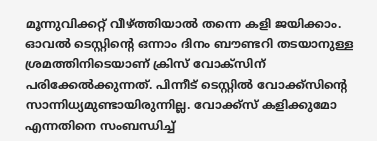മൂന്നുവിക്കറ്റ് വീഴ്ത്തിയാൽ തന്നെ കളി ജയിക്കാം. ഓവല്‍ ടെസ്റ്റിന്റെ ഒന്നാം ദിനം ബൗണ്ടറി തടയാനുള്ള ശ്രമത്തിനിടെയാണ് ക്രിസ് വോക്‌സിന് പരിക്കേൽക്കുന്നത്. പിന്നീട് ടെസ്റ്റിൽ വോക്ക്സിന്റെ സാന്നിധ്യമുണ്ടായിരുന്നില്ല. വോക്ക്സ് കളിക്കുമോ എന്നതിനെ സംബന്ധിച്ച്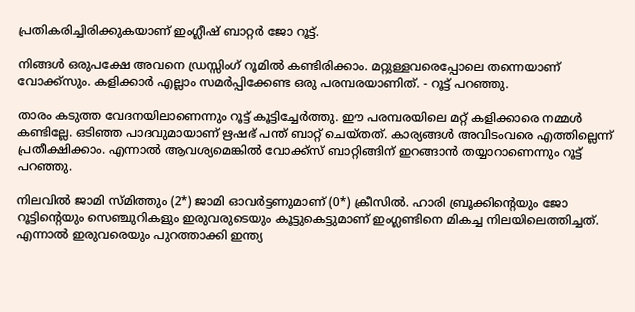പ്രതികരിച്ചിരിക്കുകയാണ് ഇംഗ്ലീഷ് ബാറ്റർ ജോ റൂട്ട്.

നിങ്ങൾ ഒരുപക്ഷേ അവനെ ഡ്രസ്സിംഗ് റൂമിൽ കണ്ടിരിക്കാം. മറ്റുള്ളവരെപ്പോലെ തന്നെയാണ് വോക്ക്സും. കളിക്കാർ എല്ലാം സമർപ്പിക്കേണ്ട ഒരു പരമ്പരയാണിത്. - റൂട്ട് പറഞ്ഞു.

താരം കടുത്ത വേദനയിലാണെന്നും റൂട്ട് കൂട്ടിച്ചേർത്തു. ഈ പരമ്പരയിലെ മറ്റ് കളിക്കാരെ നമ്മൾ കണ്ടില്ലേ. ഒടിഞ്ഞ പാദവുമായാണ് ഋഷഭ് പന്ത് ബാറ്റ് ചെയ്തത്. കാര്യങ്ങൾ അവിടംവരെ എത്തില്ലെന്ന് പ്രതീക്ഷിക്കാം. എന്നാൽ ആവശ്യമെങ്കിൽ വോക്ക്സ് ബാറ്റിങ്ങിന് ഇറങ്ങാൻ തയ്യാറാണെന്നും റൂട്ട് പറഞ്ഞു.

നിലവിൽ ജാമി സ്മിത്തും (2*) ജാമി ഓവര്‍ട്ടണുമാണ് (0*) ക്രീസില്‍. ഹാരി ബ്രൂക്കിന്റെയും ജോ റൂട്ടിന്റെയും സെഞ്ചുറികളും ഇരുവരുടെയും കൂട്ടുകെട്ടുമാണ് ഇംഗ്ലണ്ടിനെ മികച്ച നിലയിലെത്തിച്ചത്. എന്നാല്‍ ഇരുവരെയും പുറത്താക്കി ഇന്ത്യ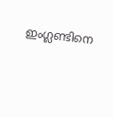ഇംഗ്ലണ്ടിനെ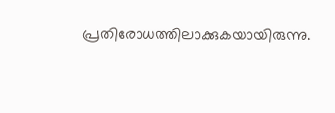പ്രതിരോധത്തിലാക്കുകയായിരുന്നു.